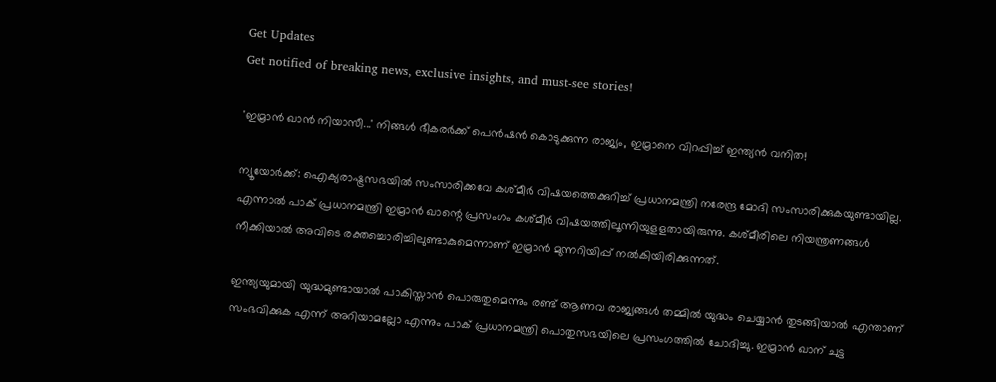Get Updates
Get notified of breaking news, exclusive insights, and must-see stories!

'ഇമ്രാൻ ഖാൻ നിയാസീ...' നിങ്ങൾ ഭീകരർക്ക് പെൻഷൻ കൊടുക്കുന്ന രാജ്യം, ഇമ്രാനെ വിറപ്പിച്ച് ഇന്ത്യൻ വനിത!

ന്യൂയോര്‍ക്ക്: ഐക്യരാഷ്ട്രസഭയില്‍ സംസാരിക്കവേ കശ്മീര്‍ വിഷയത്തെക്കുറിച്ച് പ്രധാനമന്ത്രി നരേന്ദ്ര മോദി സംസാരിക്കുകയുണ്ടായില്ല. എന്നാല്‍ പാക് പ്രധാനമന്ത്രി ഇമ്രാന്‍ ഖാന്റെ പ്രസംഗം കശ്മീര്‍ വിഷയത്തിലൂന്നിയുളളതായിരുന്നു. കശ്മീരിലെ നിയന്ത്രണങ്ങള്‍ നീക്കിയാല്‍ അവിടെ രക്തച്ചൊരിച്ചിലുണ്ടാകുമെന്നാണ് ഇമ്രാന്‍ മുന്നറിയിപ്പ് നല്‍കിയിരിക്കുന്നത്.

ഇന്ത്യയുമായി യുദ്ധമുണ്ടായാല്‍ പാകിസ്താന്‍ പൊരുതുമെന്നും രണ്ട് ആണവ രാജ്യങ്ങള്‍ തമ്മില്‍ യുദ്ധം ചെയ്യാന്‍ തുടങ്ങിയാല്‍ എന്താണ് സംഭവിക്കുക എന്ന് അറിയാമല്ലോ എന്നും പാക് പ്രധാനമന്ത്രി പൊതുസഭയിലെ പ്രസംഗത്തില്‍ ചോദിച്ചു. ഇമ്രാന്‍ ഖാന് ചുട്ട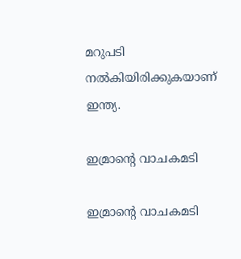മറുപടി നല്‍കിയിരിക്കുകയാണ് ഇന്ത്യ.

ഇമ്രാന്റെ വാചകമടി

ഇമ്രാന്റെ വാചകമടി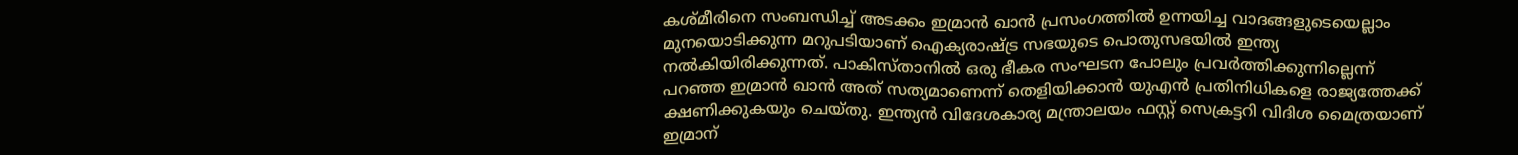കശ്മീരിനെ സംബന്ധിച്ച് അടക്കം ഇമ്രാന്‍ ഖാന്‍ പ്രസംഗത്തില്‍ ഉന്നയിച്ച വാദങ്ങളുടെയെല്ലാം മുനയൊടിക്കുന്ന മറുപടിയാണ് ഐക്യരാഷ്ട്ര സഭയുടെ പൊതുസഭയില്‍ ഇന്ത്യ നല്‍കിയിരിക്കുന്നത്. പാകിസ്താനില്‍ ഒരു ഭീകര സംഘടന പോലും പ്രവര്‍ത്തിക്കുന്നില്ലെന്ന് പറഞ്ഞ ഇമ്രാന്‍ ഖാന്‍ അത് സത്യമാണെന്ന് തെളിയിക്കാന്‍ യുഎന്‍ പ്രതിനിധികളെ രാജ്യത്തേക്ക് ക്ഷണിക്കുകയും ചെയ്തു. ഇന്ത്യന്‍ വിദേശകാര്യ മന്ത്രാലയം ഫസ്റ്റ് സെക്രട്ടറി വിദിശ മൈത്രയാണ് ഇമ്രാന്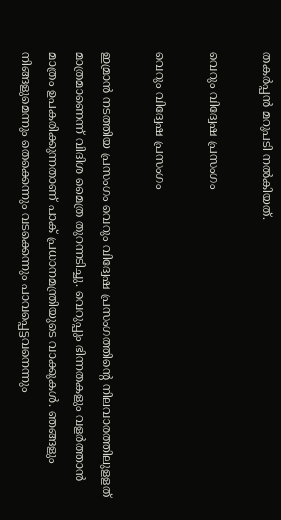തകര്‍പ്പന്‍ മറുപടി നല്‍കിയത്.

വെറും വിദ്വേഷ പ്രസംഗം

വെറും വിദ്വേഷ പ്രസംഗം

ഇമ്രാന്‍ നടത്തിയ പ്രസംഗം വെറും വിദ്വേഷ പ്രസംഗത്തിന്റെ നിലവാരത്തിലുളളത് മാത്രമാണെന്ന് വിദിശ മൈത്ര തുറന്നടിച്ചു. വെറുപ്പും ഭിന്നതകളും വളര്‍ത്താന്‍ മാത്രം ഉപകരിക്കുന്നതാണ് പാക് പ്രധാനമന്ത്രിയുടെ വാക്കുകള്‍. ഞങ്ങളും നിങ്ങളുമെന്നും തെക്കെന്നും വടക്കെന്നും പാവപ്പെട്ടവനെന്നും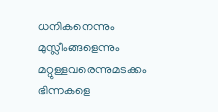ധനികനെന്നും മുസ്ലീംങ്ങളെന്നും മറ്റുള്ളവരെന്നുമടക്കം ഭിന്നകളെ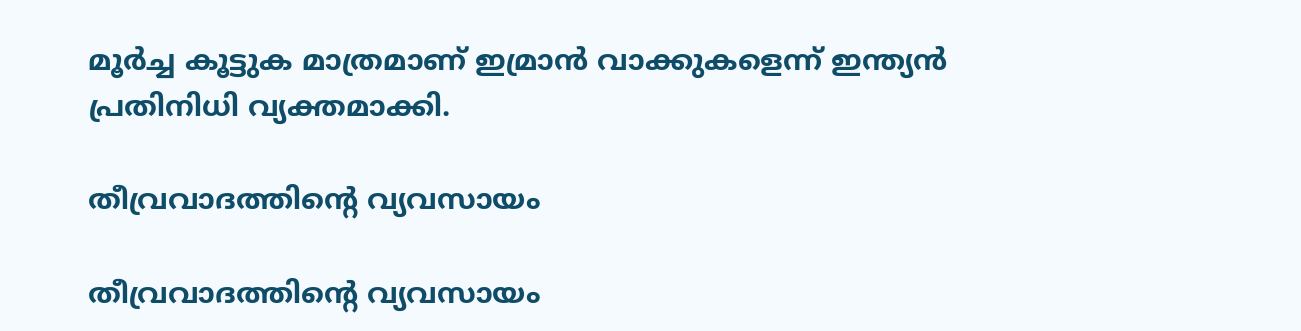മൂര്‍ച്ച കൂട്ടുക മാത്രമാണ് ഇമ്രാന്‍ വാക്കുകളെന്ന് ഇന്ത്യന്‍ പ്രതിനിധി വ്യക്തമാക്കി.

തീവ്രവാദത്തിന്റെ വ്യവസായം

തീവ്രവാദത്തിന്റെ വ്യവസായം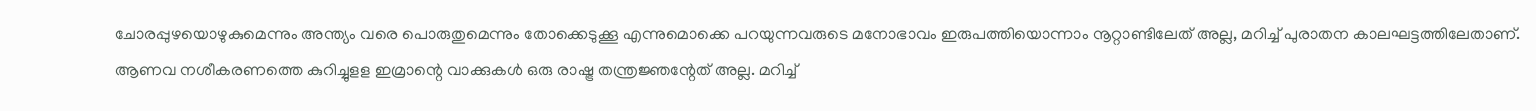ചോരപ്പുഴയൊഴുകുമെന്നും അന്ത്യം വരെ പൊരുതുമെന്നും തോക്കെടുക്കൂ എന്നുമൊക്കെ പറയുന്നവരുടെ മനോഭാവം ഇരുപത്തിയൊന്നാം നൂറ്റാണ്ടിലേത് അല്ല, മറിച്ച് പുരാതന കാലഘട്ടത്തിലേതാണ്. ആണവ നശീകരണത്തെ കുറിച്ചുളള ഇമ്രാന്റെ വാക്കുകള്‍ ഒരു രാഷ്ട്ര തന്ത്രജ്ഞന്റേത് അല്ല. മറിച്ച്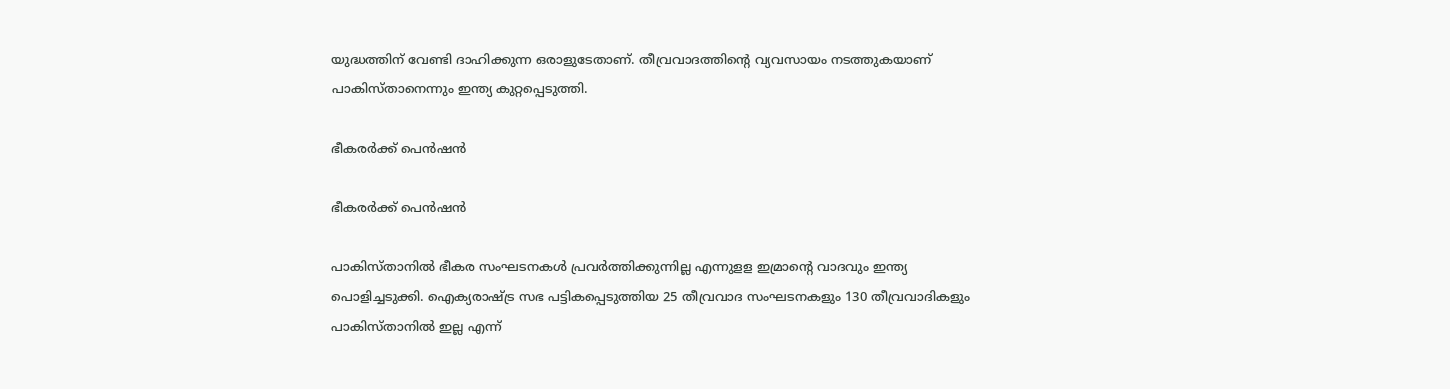യുദ്ധത്തിന് വേണ്ടി ദാഹിക്കുന്ന ഒരാളുടേതാണ്. തീവ്രവാദത്തിന്റെ വ്യവസായം നടത്തുകയാണ് പാകിസ്താനെന്നും ഇന്ത്യ കുറ്റപ്പെടുത്തി.

ഭീകരര്‍ക്ക് പെന്‍ഷന്‍

ഭീകരര്‍ക്ക് പെന്‍ഷന്‍

പാകിസ്താനില്‍ ഭീകര സംഘടനകള്‍ പ്രവര്‍ത്തിക്കുന്നില്ല എന്നുളള ഇമ്രാന്റെ വാദവും ഇന്ത്യ പൊളിച്ചടുക്കി. ഐക്യരാഷ്ട്ര സഭ പട്ടികപ്പെടുത്തിയ 25 തീവ്രവാദ സംഘടനകളും 130 തീവ്രവാദികളും പാകിസ്താനില്‍ ഇല്ല എന്ന്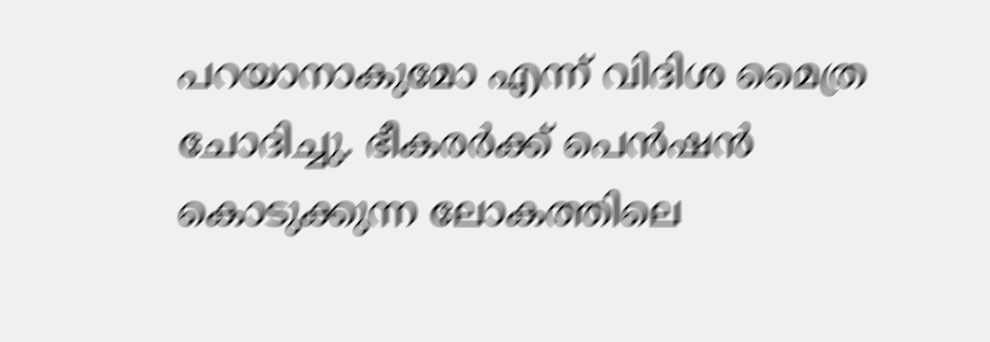പറയാനാകുമോ എന്ന് വിദിശ മൈത്ര ചോദിച്ചു. ഭീകരര്‍ക്ക് പെന്‍ഷന്‍ കൊടുക്കുന്ന ലോകത്തിലെ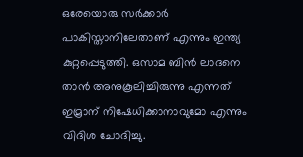ഒരേയൊരു സര്‍ക്കാര്‍ പാകിസ്താനിലേതാണ് എന്നും ഇന്ത്യ കുറ്റപ്പെടുത്തി. ഒസാമ ബിന്‍ ലാദനെ താന്‍ അനുകൂലിച്ചിരുന്നു എന്നത് ഇമ്രാന് നിഷേധിക്കാനാവുമോ എന്നും വിദിശ ചോദിച്ചു.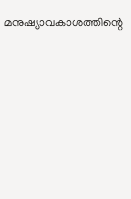മനുഷ്യാവകാശത്തിന്റെ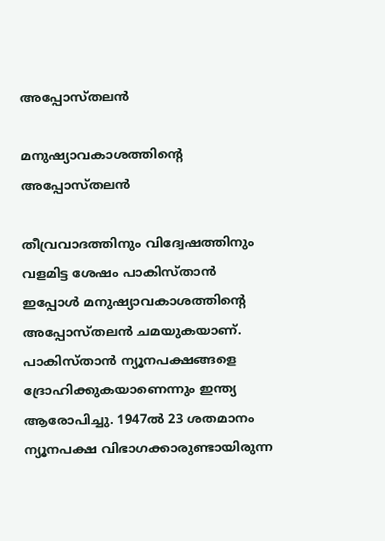അപ്പോസ്തലന്‍

മനുഷ്യാവകാശത്തിന്റെ അപ്പോസ്തലന്‍

തീവ്രവാദത്തിനും വിദ്വേഷത്തിനും വളമിട്ട ശേഷം പാകിസ്താന്‍ ഇപ്പോള്‍ മനുഷ്യാവകാശത്തിന്റെ അപ്പോസ്തലന്‍ ചമയുകയാണ്. പാകിസ്താന്‍ ന്യൂനപക്ഷങ്ങളെ ദ്രോഹിക്കുകയാണെന്നും ഇന്ത്യ ആരോപിച്ചു. 1947ല്‍ 23 ശതമാനം ന്യൂനപക്ഷ വിഭാഗക്കാരുണ്ടായിരുന്ന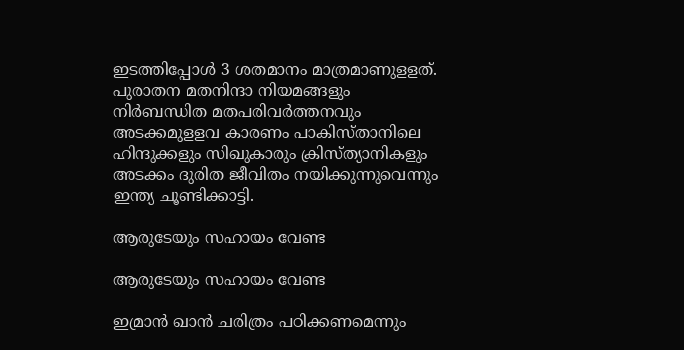ഇടത്തിപ്പോള്‍ 3 ശതമാനം മാത്രമാണുളളത്. പുരാതന മതനിന്ദാ നിയമങ്ങളും നിര്‍ബന്ധിത മതപരിവര്‍ത്തനവും അടക്കമുളളവ കാരണം പാകിസ്താനിലെ ഹിന്ദുക്കളും സിഖുകാരും ക്രിസ്ത്യാനികളും അടക്കം ദുരിത ജീവിതം നയിക്കുന്നുവെന്നും ഇന്ത്യ ചൂണ്ടിക്കാട്ടി.

ആരുടേയും സഹായം വേണ്ട

ആരുടേയും സഹായം വേണ്ട

ഇമ്രാന്‍ ഖാന്‍ ചരിത്രം പഠിക്കണമെന്നും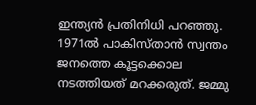ഇന്ത്യന്‍ പ്രതിനിധി പറഞ്ഞു. 1971ല്‍ പാകിസ്താന്‍ സ്വന്തം ജനത്തെ കൂട്ടക്കൊല നടത്തിയത് മറക്കരുത്. ജമ്മു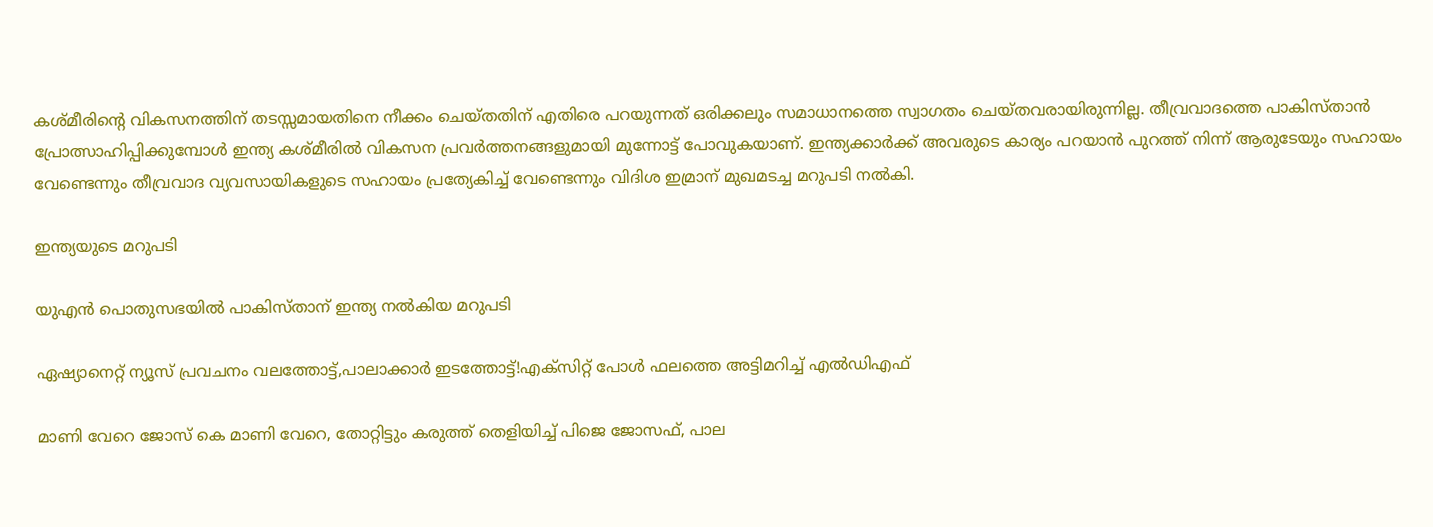കശ്മീരിന്റെ വികസനത്തിന് തടസ്സമായതിനെ നീക്കം ചെയ്തതിന് എതിരെ പറയുന്നത് ഒരിക്കലും സമാധാനത്തെ സ്വാഗതം ചെയ്തവരായിരുന്നില്ല. തീവ്രവാദത്തെ പാകിസ്താന്‍ പ്രോത്സാഹിപ്പിക്കുമ്പോള്‍ ഇന്ത്യ കശ്മീരില്‍ വികസന പ്രവര്‍ത്തനങ്ങളുമായി മുന്നോട്ട് പോവുകയാണ്. ഇന്ത്യക്കാര്‍ക്ക് അവരുടെ കാര്യം പറയാന്‍ പുറത്ത് നിന്ന് ആരുടേയും സഹായം വേണ്ടെന്നും തീവ്രവാദ വ്യവസായികളുടെ സഹായം പ്രത്യേകിച്ച് വേണ്ടെന്നും വിദിശ ഇമ്രാന് മുഖമടച്ച മറുപടി നല്‍കി.

ഇന്ത്യയുടെ മറുപടി

യുഎൻ പൊതുസഭയിൽ പാകിസ്താന് ഇന്ത്യ നൽകിയ മറുപടി

ഏഷ്യാനെറ്റ് ന്യൂസ് പ്രവചനം വലത്തോട്ട്,പാലാക്കാർ ഇടത്തോട്ട്!എക്സിറ്റ് പോൾ ഫലത്തെ അട്ടിമറിച്ച് എൽഡിഎഫ്

മാണി വേറെ ജോസ് കെ മാണി വേറെ, തോറ്റിട്ടും കരുത്ത് തെളിയിച്ച് പിജെ ജോസഫ്, പാല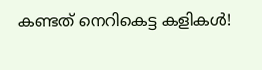കണ്ടത് നെറികെട്ട കളികൾ!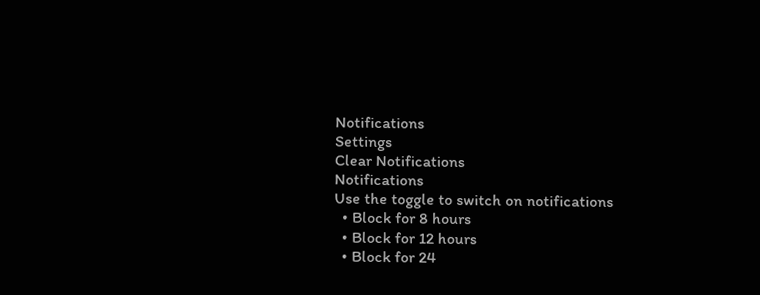Notifications
Settings
Clear Notifications
Notifications
Use the toggle to switch on notifications
  • Block for 8 hours
  • Block for 12 hours
  • Block for 24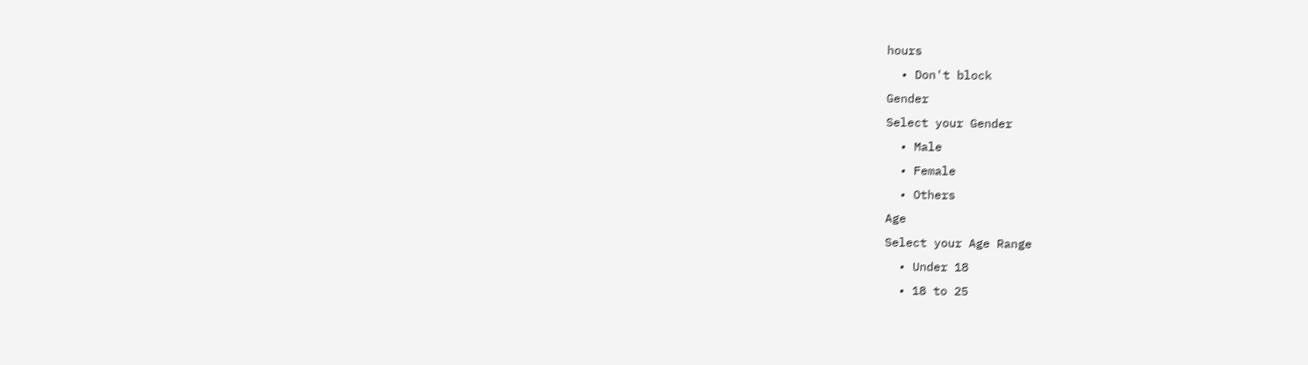hours
  • Don't block
Gender
Select your Gender
  • Male
  • Female
  • Others
Age
Select your Age Range
  • Under 18
  • 18 to 25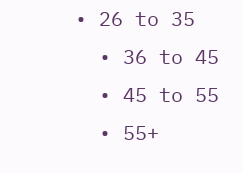• 26 to 35
  • 36 to 45
  • 45 to 55
  • 55+